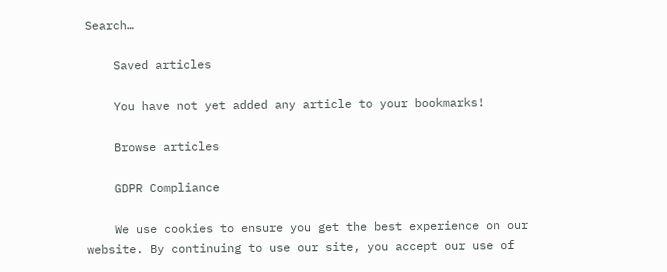Search…

    Saved articles

    You have not yet added any article to your bookmarks!

    Browse articles

    GDPR Compliance

    We use cookies to ensure you get the best experience on our website. By continuing to use our site, you accept our use of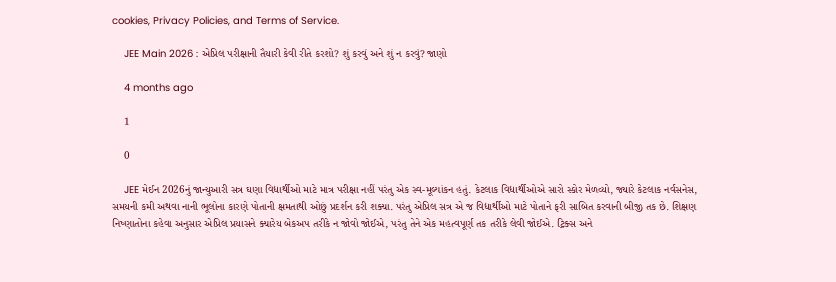cookies, Privacy Policies, and Terms of Service.

    JEE Main 2026 : એપ્રિલ પરીક્ષાની તૈયારી કેવી રીતે કરશો? શું કરવું અને શું ન કરવું? જાણો

    4 months ago

    1

    0

    JEE મેઈન 2026નું જાન્યુઆરી સત્ર ઘણા વિદ્યાર્થીઓ માટે માત્ર પરીક્ષા નહીં પરંતુ એક સ્વ-મૂલ્યાંકન હતું. કેટલાક વિદ્યાર્થીઓએ સારો સ્કોર મેળવ્યો, જ્યારે કેટલાક નર્વસનેસ, સમયની કમી અથવા નાની ભૂલોના કારણે પોતાની ક્ષમતાથી ઓછું પ્રદર્શન કરી શક્યા. પરંતુ એપ્રિલ સત્ર એ જ વિદ્યાર્થીઓ માટે પોતાને ફરી સાબિત કરવાની બીજી તક છે. શિક્ષણ નિષ્ણાતોના કહેવા અનુસાર એપ્રિલ પ્રયાસને ક્યારેય બેકઅપ તરીકે ન જોવો જોઈએ, પરંતુ તેને એક મહત્વપૂર્ણ તક તરીકે લેવી જોઈએ. ટ્રિક્સ અને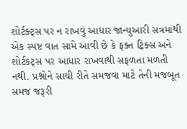શોર્ટક્ટ્સ પર ન રાખવું આધાર જાન્યુઆરી સત્રમાંથી એક સ્પષ્ટ વાત સામે આવી છે કે ફક્ત ટ્રિક્સ અને શોર્ટકટ્સ પર આધાર રાખવાથી સફળતા મળતી નથી. પ્રશ્નોને સાચી રીતે સમજવા માટે તેની મજબૂત સમજ જરૂરી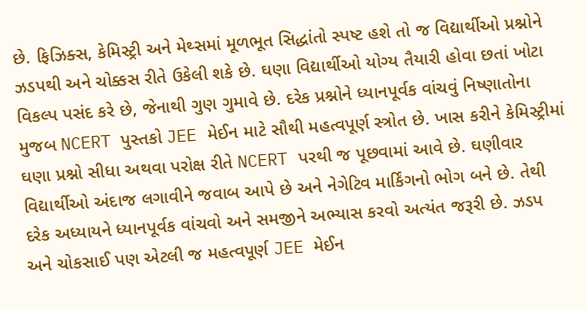છે. ફિઝિક્સ, કેમિસ્ટ્રી અને મેથ્સમાં મૂળભૂત સિદ્ધાંતો સ્પષ્ટ હશે તો જ વિદ્યાર્થીઓ પ્રશ્નોને ઝડપથી અને ચોક્કસ રીતે ઉકેલી શકે છે. ઘણા વિદ્યાર્થીઓ યોગ્ય તૈયારી હોવા છતાં ખોટા વિકલ્પ પસંદ કરે છે, જેનાથી ગુણ ગુમાવે છે. દરેક પ્રશ્નોને ધ્યાનપૂર્વક વાંચવું નિષ્ણાતોના મુજબ NCERT પુસ્તકો JEE મેઈન માટે સૌથી મહત્વપૂર્ણ સ્ત્રોત છે. ખાસ કરીને કેમિસ્ટ્રીમાં ઘણા પ્રશ્નો સીધા અથવા પરોક્ષ રીતે NCERT પરથી જ પૂછવામાં આવે છે. ઘણીવાર વિદ્યાર્થીઓ અંદાજ લગાવીને જવાબ આપે છે અને નેગેટિવ માર્કિંગનો ભોગ બને છે. તેથી દરેક અધ્યાયને ધ્યાનપૂર્વક વાંચવો અને સમજીને અભ્યાસ કરવો અત્યંત જરૂરી છે. ઝડપ અને ચોકસાઈ પણ એટલી જ મહત્વપૂર્ણ JEE મેઈન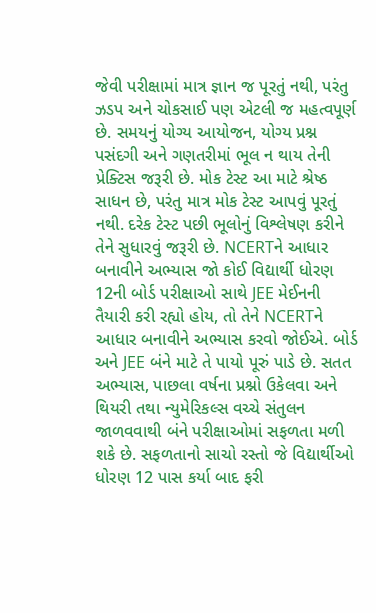જેવી પરીક્ષામાં માત્ર જ્ઞાન જ પૂરતું નથી, પરંતુ ઝડપ અને ચોકસાઈ પણ એટલી જ મહત્વપૂર્ણ છે. સમયનું યોગ્ય આયોજન, યોગ્ય પ્રશ્ન પસંદગી અને ગણતરીમાં ભૂલ ન થાય તેની પ્રેક્ટિસ જરૂરી છે. મોક ટેસ્ટ આ માટે શ્રેષ્ઠ સાધન છે, પરંતુ માત્ર મોક ટેસ્ટ આપવું પૂરતું નથી. દરેક ટેસ્ટ પછી ભૂલોનું વિશ્લેષણ કરીને તેને સુધારવું જરૂરી છે. NCERTને આધાર બનાવીને અભ્યાસ જો કોઈ વિદ્યાર્થી ધોરણ 12ની બોર્ડ પરીક્ષાઓ સાથે JEE મેઈનની તૈયારી કરી રહ્યો હોય, તો તેને NCERTને આધાર બનાવીને અભ્યાસ કરવો જોઈએ. બોર્ડ અને JEE બંને માટે તે પાયો પૂરું પાડે છે. સતત અભ્યાસ, પાછલા વર્ષના પ્રશ્નો ઉકેલવા અને થિયરી તથા ન્યુમેરિકલ્સ વચ્ચે સંતુલન જાળવવાથી બંને પરીક્ષાઓમાં સફળતા મળી શકે છે. સફળતાનો સાચો રસ્તો જે વિદ્યાર્થીઓ ધોરણ 12 પાસ કર્યા બાદ ફરી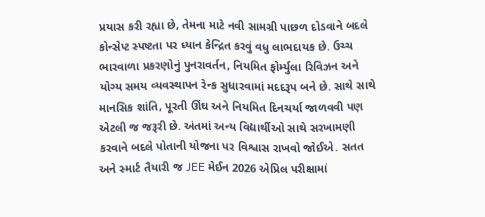પ્રયાસ કરી રહ્યા છે, તેમના માટે નવી સામગ્રી પાછળ દોડવાને બદલે કોન્સેપ્ટ સ્પષ્ટતા પર ધ્યાન કેન્દ્રિત કરવું વધુ લાભદાયક છે. ઉચ્ચ ભારવાળા પ્રકરણોનું પુનરાવર્તન, નિયમિત ફોર્મ્યુલા રિવિઝન અને યોગ્ય સમય વ્યવસ્થાપન રેન્ક સુધારવામાં મદદરૂપ બને છે. સાથે સાથે માનસિક શાંતિ, પૂરતી ઊંઘ અને નિયમિત દિનચર્યા જાળવવી પણ એટલી જ જરૂરી છે. અંતમાં અન્ય વિદ્યાર્થીઓ સાથે સરખામણી કરવાને બદલે પોતાની યોજના પર વિશ્વાસ રાખવો જોઈએ. સતત અને સ્માર્ટ તૈયારી જ JEE મેઈન 2026 એપ્રિલ પરીક્ષામાં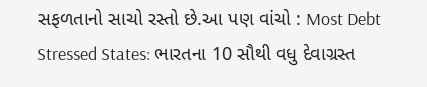સફળતાનો સાચો રસ્તો છે.આ પણ વાંચો : Most Debt Stressed States: ભારતના 10 સૌથી વધુ દેવાગ્રસ્ત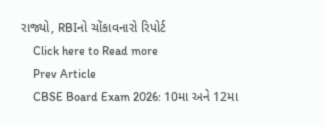રાજ્યો, RBIનો ચોંકાવનારો રિપોર્ટ
    Click here to Read more
    Prev Article
    CBSE Board Exam 2026: 10મા અને 12મા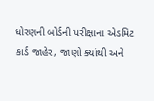ધોરણની બોર્ડની પરીક્ષાના એડમિટ કાર્ડ જાહેર, જાણો ક્યાંથી અને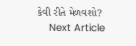કેવી રીતે મેળવશો?
    Next Article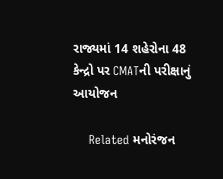રાજ્યમાં 14 શહેરોના 48 કેન્દ્રો પર CMATની પરીક્ષાનું આયોજન

    Related મનોરંજન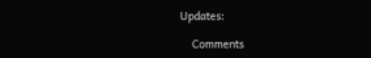Updates:

    Comments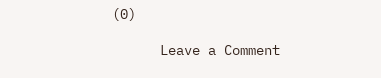(0)

      Leave a Comment